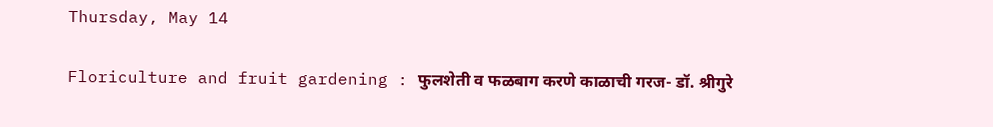Thursday, May 14

Floriculture and fruit gardening : फुलशेती व फळबाग करणे काळाची गरज- डॉ. श्रीगुरे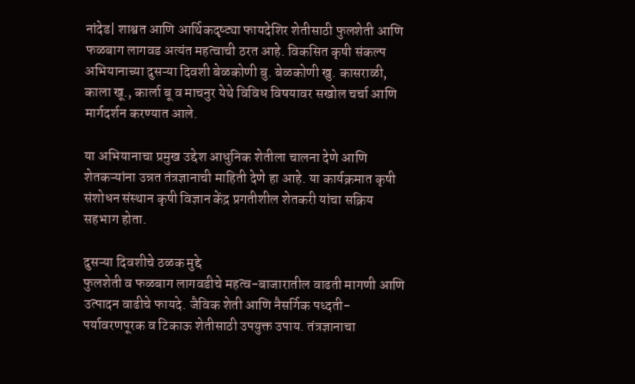नांदेड| शाश्वत आणि आर्थिकदृष्ट्या फायदेशिर शेतीसाठी फुलशेती आणि फळबाग लागवड अत्यंत महत्वाची ठरत आहे. विकसित कृषी संकल्प अभियानाच्या दुसऱ्या दिवशी बेळकोणी बु. बेळकोणी खु. कासराळी, काला खू., कार्ला बू व माचनुर येथे विविध विषयावर सखोल चर्चा आणि मार्गदर्शन करण्यात आले.

या अभियानाचा प्रमुख उद्देश आधुनिक शेतीला चालना देणे आणि शेतकऱ्यांना उन्नत तंत्रज्ञानाची माहिती देणे हा आहे. या कार्यक्रमात कृषी संशोधन संस्थान कृषी विज्ञान केंद्र प्रगतीशील शेतकरी यांचा सक्रिय सहभाग होता.

दुसऱ्या दिवशीचे ठळक मुद्दे
फुलशेती व फळबाग लागवडीचे महत्व-बाजारातील वाढती मागणी आणि उत्पादन वाढीचे फायदे. जैविक शेती आणि नैसर्गिक पध्दती-पर्यावरणपूरक व टिकाऊ शेतीसाठी उपयुक्त उपाय. तंत्रज्ञानाचा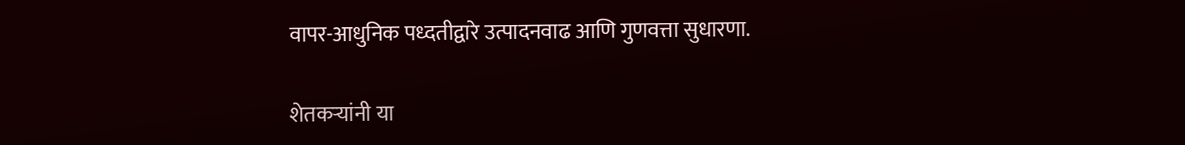वापर-आधुनिक पध्दतीद्वारे उत्पादनवाढ आणि गुणवत्ता सुधारणा.

शेतकऱ्यांनी या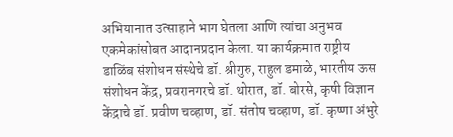अभियानात उत्साहाने भाग घेतला आणि त्यांचा अनुभव एकमेकांसोबत आदानप्रदान केला. या कार्यक्रमात राष्ट्रीय डाळिंब संशोधन संस्थेचे डॉ. श्रीगुरु, राहुल डमाळे, भारतीय ऊस संशोधन केंद्र, प्रवरानगरचे डॉ. थोरात, डॉ. बोरसे, कृषी विज्ञान केंद्राचे डॉ. प्रवीण चव्हाण, डॉ. संतोष चव्हाण, डॉ. कृष्णा अंभुरे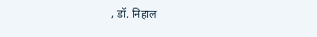, डॉ. निहाल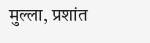मुल्ला, प्रशांत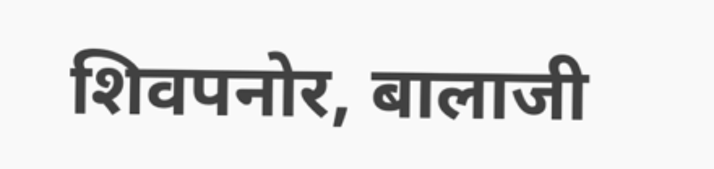शिवपनोर, बालाजी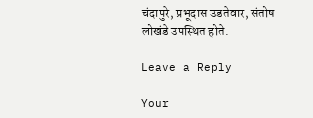चंदापुरे, प्रभूदास उडतेवार, संतोष लोखंडे उपस्थित होते.

Leave a Reply

Your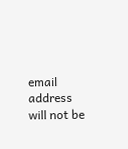email address will not be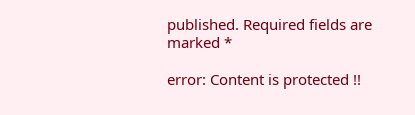published. Required fields are marked *

error: Content is protected !!